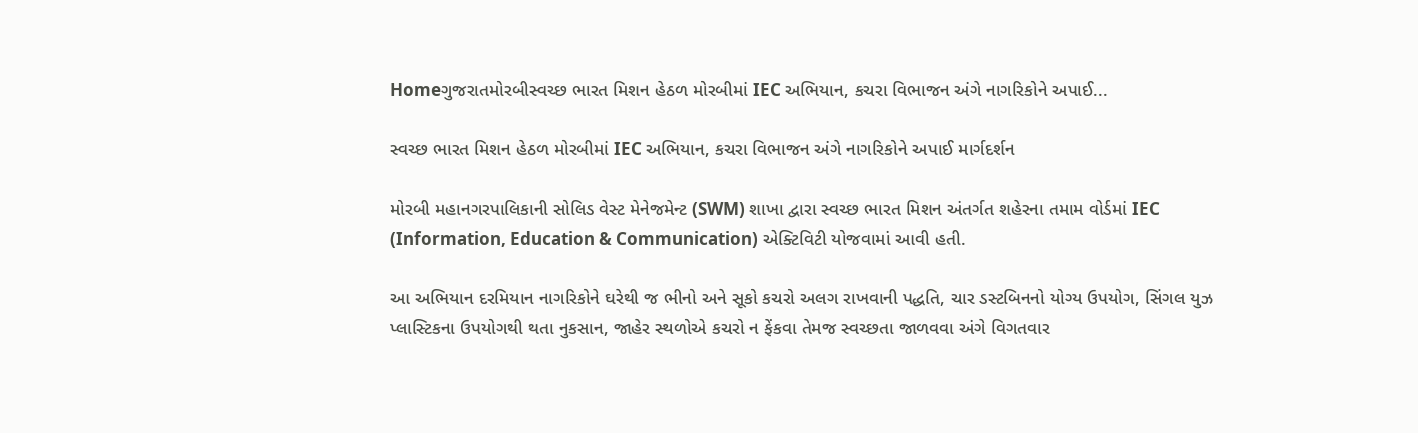Homeગુજરાતમોરબીસ્વચ્છ ભારત મિશન હેઠળ મોરબીમાં IEC અભિયાન, કચરા વિભાજન અંગે નાગરિકોને અપાઈ...

સ્વચ્છ ભારત મિશન હેઠળ મોરબીમાં IEC અભિયાન, કચરા વિભાજન અંગે નાગરિકોને અપાઈ માર્ગદર્શન

મોરબી મહાનગરપાલિકાની સોલિડ વેસ્ટ મેનેજમેન્ટ (SWM) શાખા દ્વારા સ્વચ્છ ભારત મિશન અંતર્ગત શહેરના તમામ વોર્ડમાં IEC (Information, Education & Communication) એક્ટિવિટી યોજવામાં આવી હતી.

આ અભિયાન દરમિયાન નાગરિકોને ઘરેથી જ ભીનો અને સૂકો કચરો અલગ રાખવાની પદ્ધતિ, ચાર ડસ્ટબિનનો યોગ્ય ઉપયોગ, સિંગલ યુઝ પ્લાસ્ટિકના ઉપયોગથી થતા નુકસાન, જાહેર સ્થળોએ કચરો ન ફેંકવા તેમજ સ્વચ્છતા જાળવવા અંગે વિગતવાર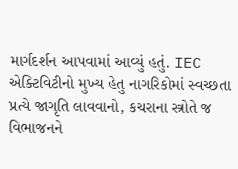માર્ગદર્શન આપવામાં આવ્યું હતું. IEC એક્ટિવિટીનો મુખ્ય હેતુ નાગરિકોમાં સ્વચ્છતા પ્રત્યે જાગૃતિ લાવવાનો, કચરાના સ્ત્રોતે જ વિભાજનને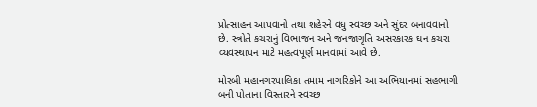પ્રોત્સાહન આપવાનો તથા શહેરને વધુ સ્વચ્છ અને સુંદર બનાવવાનો છે. સ્ત્રોતે કચરાનું વિભાજન અને જનજાગૃતિ અસરકારક ઘન કચરા વ્યવસ્થાપન માટે મહત્વપૂર્ણ માનવામાં આવે છે.

મોરબી મહાનગરપાલિકા તમામ નાગરિકોને આ અભિયાનમાં સહભાગી બની પોતાના વિસ્તારને સ્વચ્છ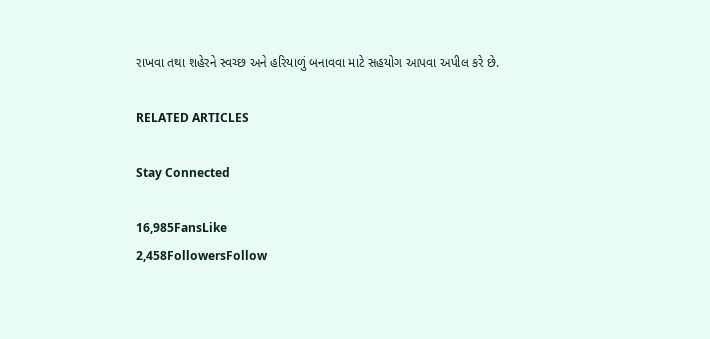રાખવા તથા શહેરને સ્વચ્છ અને હરિયાળું બનાવવા માટે સહયોગ આપવા અપીલ કરે છે.

RELATED ARTICLES

Stay Connected

16,985FansLike
2,458FollowersFollow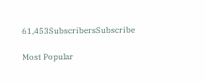61,453SubscribersSubscribe

Most Popular